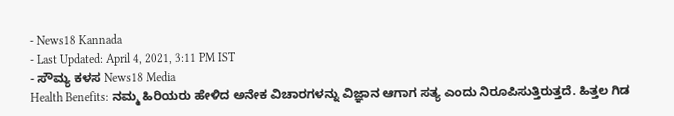- News18 Kannada
- Last Updated: April 4, 2021, 3:11 PM IST
- ಸೌಮ್ಯ ಕಳಸ News18 Media
Health Benefits: ನಮ್ಮ ಹಿರಿಯರು ಹೇಳಿದ ಅನೇಕ ವಿಚಾರಗಳನ್ನು ವಿಜ್ಞಾನ ಆಗಾಗ ಸತ್ಯ ಎಂದು ನಿರೂಪಿಸುತ್ತಿರುತ್ತದೆ. ಹಿತ್ತಲ ಗಿಡ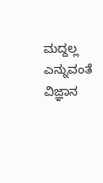ಮದ್ದಲ್ಲ ಎನ್ನುವಂತೆ ವಿಜ್ಞಾನ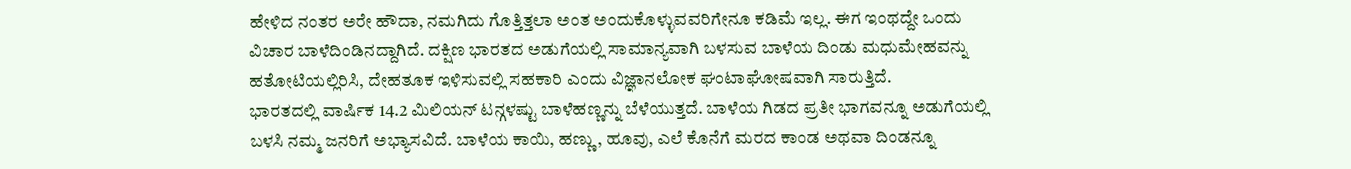ಹೇಳಿದ ನಂತರ ಅರೇ ಹೌದಾ, ನಮಗಿದು ಗೊತ್ತಿತ್ತಲಾ ಅಂತ ಅಂದುಕೊಳ್ಳುವವರಿಗೇನೂ ಕಡಿಮೆ ಇಲ್ಲ. ಈಗ ಇಂಥದ್ದೇ ಒಂದು ವಿಚಾರ ಬಾಳೆದಿಂಡಿನದ್ದಾಗಿದೆ. ದಕ್ಷಿಣ ಭಾರತದ ಅಡುಗೆಯಲ್ಲಿ ಸಾಮಾನ್ಯವಾಗಿ ಬಳಸುವ ಬಾಳೆಯ ದಿಂಡು ಮಧುಮೇಹವನ್ನು ಹತೋಟಿಯಲ್ಲಿರಿಸಿ, ದೇಹತೂಕ ಇಳಿಸುವಲ್ಲಿ ಸಹಕಾರಿ ಎಂದು ವಿಜ್ಞಾನಲೋಕ ಘಂಟಾಘೋಷವಾಗಿ ಸಾರುತ್ತಿದೆ.
ಭಾರತದಲ್ಲಿ ವಾರ್ಷಿಕ 14.2 ಮಿಲಿಯನ್ ಟನ್ಗಳಷ್ಟು ಬಾಳೆಹಣ್ಣನ್ನು ಬೆಳೆಯುತ್ತದೆ. ಬಾಳೆಯ ಗಿಡದ ಪ್ರತೀ ಭಾಗವನ್ನೂ ಅಡುಗೆಯಲ್ಲಿ ಬಳಸಿ ನಮ್ಮ ಜನರಿಗೆ ಅಭ್ಯಾಸವಿದೆ. ಬಾಳೆಯ ಕಾಯಿ, ಹಣ್ಣು, ಹೂವು, ಎಲೆ ಕೊನೆಗೆ ಮರದ ಕಾಂಡ ಅಥವಾ ದಿಂಡನ್ನೂ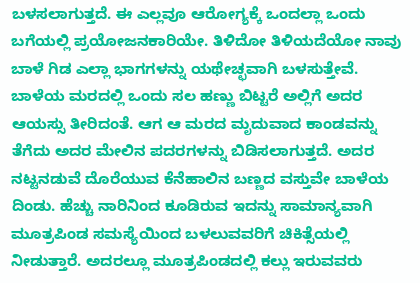ಬಳಸಲಾಗುತ್ತದೆ. ಈ ಎಲ್ಲವೂ ಆರೋಗ್ಯಕ್ಕೆ ಒಂದಲ್ಲಾ ಒಂದು ಬಗೆಯಲ್ಲಿ ಪ್ರಯೋಜನಕಾರಿಯೇ. ತಿಳಿದೋ ತಿಳಿಯದೆಯೋ ನಾವು ಬಾಳೆ ಗಿಡ ಎಲ್ಲಾ ಭಾಗಗಳನ್ನು ಯಥೇಚ್ಛವಾಗಿ ಬಳಸುತ್ತೇವೆ.
ಬಾಳೆಯ ಮರದಲ್ಲಿ ಒಂದು ಸಲ ಹಣ್ಣು ಬಿಟ್ಟರೆ ಅಲ್ಲಿಗೆ ಅದರ ಆಯಸ್ಸು ತೀರಿದಂತೆ. ಆಗ ಆ ಮರದ ಮೃದುವಾದ ಕಾಂಡವನ್ನು ತೆಗೆದು ಅದರ ಮೇಲಿನ ಪದರಗಳನ್ನು ಬಿಡಿಸಲಾಗುತ್ತದೆ. ಅದರ ನಟ್ಟನಡುವೆ ದೊರೆಯುವ ಕೆನೆಹಾಲಿನ ಬಣ್ಣದ ವಸ್ತುವೇ ಬಾಳೆಯ ದಿಂಡು. ಹೆಚ್ಚು ನಾರಿನಿಂದ ಕೂಡಿರುವ ಇದನ್ನು ಸಾಮಾನ್ಯವಾಗಿ ಮೂತ್ರಪಿಂಡ ಸಮಸ್ಯೆಯಿಂದ ಬಳಲುವವರಿಗೆ ಚಿಕಿತ್ಸೆಯಲ್ಲಿ ನೀಡುತ್ತಾರೆ. ಅದರಲ್ಲೂ ಮೂತ್ರಪಿಂಡದಲ್ಲಿ ಕಲ್ಲು ಇರುವವರು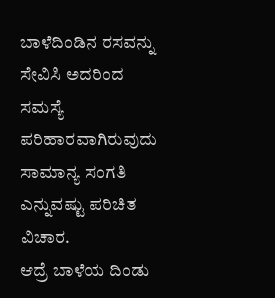ಬಾಳೆದಿಂಡಿನ ರಸವನ್ನು ಸೇವಿಸಿ ಅದರಿಂದ ಸಮಸ್ಯೆ ಪರಿಹಾರವಾಗಿರುವುದು ಸಾಮಾನ್ಯ ಸಂಗತಿ ಎನ್ನುವಷ್ಟು ಪರಿಚಿತ ವಿಚಾರ.
ಆದ್ರೆ ಬಾಳೆಯ ದಿಂಡು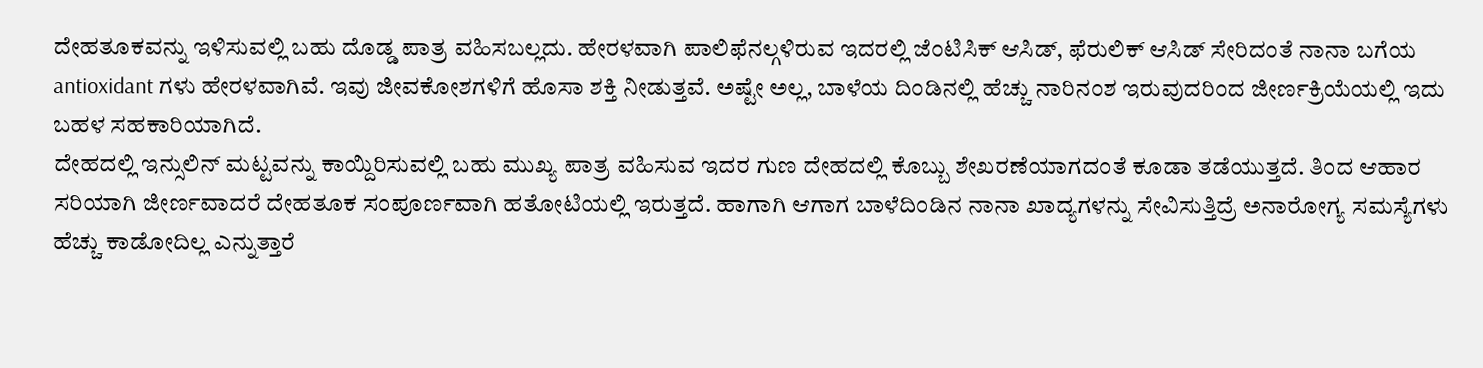ದೇಹತೂಕವನ್ನು ಇಳಿಸುವಲ್ಲಿ ಬಹು ದೊಡ್ಡ ಪಾತ್ರ ವಹಿಸಬಲ್ಲದು. ಹೇರಳವಾಗಿ ಪಾಲಿಫೆನಲ್ಗಳಿರುವ ಇದರಲ್ಲಿ ಜೆಂಟಿಸಿಕ್ ಆಸಿಡ್, ಫೆರುಲಿಕ್ ಆಸಿಡ್ ಸೇರಿದಂತೆ ನಾನಾ ಬಗೆಯ antioxidant ಗಳು ಹೇರಳವಾಗಿವೆ. ಇವು ಜೀವಕೋಶಗಳಿಗೆ ಹೊಸಾ ಶಕ್ತಿ ನೀಡುತ್ತವೆ. ಅಷ್ಟೇ ಅಲ್ಲ, ಬಾಳೆಯ ದಿಂಡಿನಲ್ಲಿ ಹೆಚ್ಚು ನಾರಿನಂಶ ಇರುವುದರಿಂದ ಜೀರ್ಣಕ್ರಿಯೆಯಲ್ಲಿ ಇದು ಬಹಳ ಸಹಕಾರಿಯಾಗಿದೆ.
ದೇಹದಲ್ಲಿ ಇನ್ಸುಲಿನ್ ಮಟ್ಟವನ್ನು ಕಾಯ್ದಿರಿಸುವಲ್ಲಿ ಬಹು ಮುಖ್ಯ ಪಾತ್ರ ವಹಿಸುವ ಇದರ ಗುಣ ದೇಹದಲ್ಲಿ ಕೊಬ್ಬು ಶೇಖರಣೆಯಾಗದಂತೆ ಕೂಡಾ ತಡೆಯುತ್ತದೆ. ತಿಂದ ಆಹಾರ ಸರಿಯಾಗಿ ಜೀರ್ಣವಾದರೆ ದೇಹತೂಕ ಸಂಪೂರ್ಣವಾಗಿ ಹತೋಟಿಯಲ್ಲಿ ಇರುತ್ತದೆ. ಹಾಗಾಗಿ ಆಗಾಗ ಬಾಳೆದಿಂಡಿನ ನಾನಾ ಖಾದ್ಯಗಳನ್ನು ಸೇವಿಸುತ್ತಿದ್ರೆ ಅನಾರೋಗ್ಯ ಸಮಸ್ಯೆಗಳು ಹೆಚ್ಚು ಕಾಡೋದಿಲ್ಲ ಎನ್ನುತ್ತಾರೆ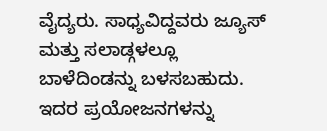ವೈದ್ಯರು. ಸಾಧ್ಯವಿದ್ದವರು ಜ್ಯೂಸ್ ಮತ್ತು ಸಲಾಡ್ಗಳಲ್ಲೂ ಬಾಳೆದಿಂಡನ್ನು ಬಳಸಬಹುದು. ಇದರ ಪ್ರಯೋಜನಗಳನ್ನು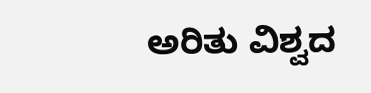ಅರಿತು ವಿಶ್ವದ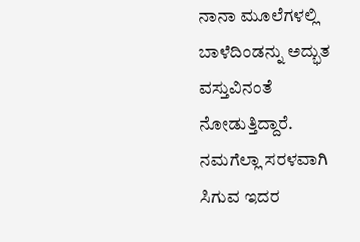ನಾನಾ ಮೂಲೆಗಳಲ್ಲಿ ಬಾಳೆದಿಂಡನ್ನು ಅದ್ಭುತ ವಸ್ತುವಿನಂತೆ ನೋಡುತ್ತಿದ್ದಾರೆ. ನಮಗೆಲ್ಲಾ ಸರಳವಾಗಿ ಸಿಗುವ ಇದರ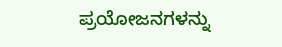ಪ್ರಯೋಜನಗಳನ್ನು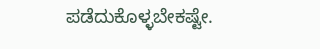ಪಡೆದುಕೊಳ್ಳಬೇಕಷ್ಟೇ.